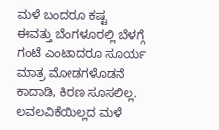ಮಳೆ ಬಂದರೂ ಕಷ್ಟ
ಈವತ್ತು ಬೆಂಗಳೂರಲ್ಲಿ ಬೆಳಗ್ಗೆ ಗಂಟೆ ಎಂಟಾದರೂ ಸೂರ್ಯ ಮಾತ್ರ ಮೋಡಗಳೊಡನೆ ಕಾದಾಡಿ, ಕಿರಣ ಸೂಸಲಿಲ್ಲ. ಲವಲವಿಕೆಯಿಲ್ಲದ ಮಳೆ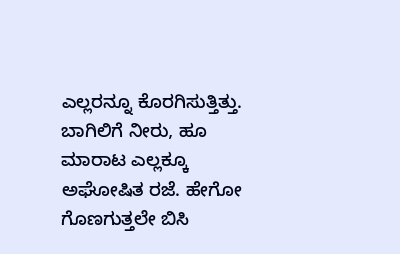ಎಲ್ಲರನ್ನೂ ಕೊರಗಿಸುತ್ತಿತ್ತು. ಬಾಗಿಲಿಗೆ ನೀರು, ಹೂ ಮಾರಾಟ ಎಲ್ಲಕ್ಕೂ ಅಘೋಷಿತ ರಜೆ. ಹೇಗೋ ಗೊಣಗುತ್ತಲೇ ಬಿಸಿ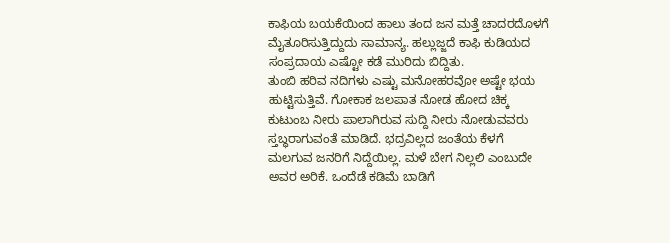ಕಾಫಿಯ ಬಯಕೆಯಿಂದ ಹಾಲು ತಂದ ಜನ ಮತ್ತೆ ಚಾದರದೊಳಗೆ ಮೈತೂರಿಸುತ್ತಿದ್ದುದು ಸಾಮಾನ್ಯ. ಹಲ್ಲುಜ್ಜದೆ ಕಾಫಿ ಕುಡಿಯದ ಸಂಪ್ರದಾಯ ಎಷ್ಟೋ ಕಡೆ ಮುರಿದು ಬಿದ್ದಿತು.
ತುಂಬಿ ಹರಿವ ನದಿಗಳು ಎಷ್ಟು ಮನೋಹರವೋ ಅಷ್ಟೇ ಭಯ ಹುಟ್ಟಿಸುತ್ತಿವೆ. ಗೋಕಾಕ ಜಲಪಾತ ನೋಡ ಹೋದ ಚಿಕ್ಕ ಕುಟುಂಬ ನೀರು ಪಾಲಾಗಿರುವ ಸುದ್ದಿ ನೀರು ನೋಡುವವರು ಸ್ತಬ್ಧರಾಗುವಂತೆ ಮಾಡಿದೆ. ಭದ್ರವಿಲ್ಲದ ಜಂತೆಯ ಕೆಳಗೆ ಮಲಗುವ ಜನರಿಗೆ ನಿದ್ದೆಯಿಲ್ಲ. ಮಳೆ ಬೇಗ ನಿಲ್ಲಲಿ ಎಂಬುದೇ ಅವರ ಅರಿಕೆ. ಒಂದೆಡೆ ಕಡಿಮೆ ಬಾಡಿಗೆ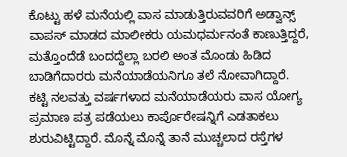ಕೊಟ್ಟು ಹಳೆ ಮನೆಯಲ್ಲಿ ವಾಸ ಮಾಡುತ್ತಿರುವವರಿಗೆ ಅಡ್ವಾನ್ಸ್ ವಾಪಸ್ ಮಾಡದ ಮಾಲೀಕರು ಯಮಧರ್ಮನಂತೆ ಕಾಣುತ್ತಿದ್ದರೆ, ಮತ್ತೊಂದೆಡೆ ಬಂದದ್ದೆಲ್ಲಾ ಬರಲಿ ಅಂತ ಮೊಂಡು ಹಿಡಿದ ಬಾಡಿಗೆದಾರರು ಮನೆಯಾಡೆಯನಿಗೂ ತಲೆ ನೋವಾಗಿದ್ದಾರೆ.
ಕಟ್ಟಿ ನಲವತ್ತು ವರ್ಷಗಳಾದ ಮನೆಯಾಡೆಯರು ವಾಸ ಯೋಗ್ಯ ಪ್ರಮಾಣ ಪತ್ರ ಪಡೆಯಲು ಕಾರ್ಪೊರೇಷನ್ನಿಗೆ ಎಡತಾಕಲು ಶುರುವಿಟ್ಟಿದ್ದಾರೆ. ಮೊನ್ನೆ ಮೊನ್ನೆ ತಾನೆ ಮುಚ್ಚಲಾದ ರಸ್ತೆಗಳ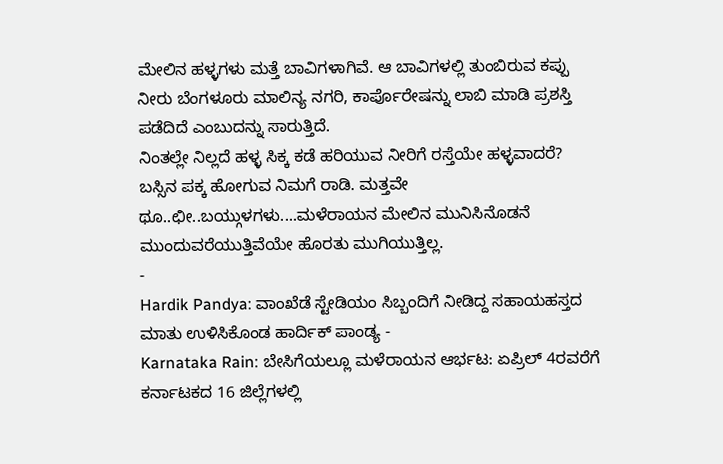ಮೇಲಿನ ಹಳ್ಳಗಳು ಮತ್ತೆ ಬಾವಿಗಳಾಗಿವೆ. ಆ ಬಾವಿಗಳಲ್ಲಿ ತುಂಬಿರುವ ಕಪ್ಪು ನೀರು ಬೆಂಗಳೂರು ಮಾಲಿನ್ಯ ನಗರಿ, ಕಾರ್ಪೊರೇಷನ್ನು ಲಾಬಿ ಮಾಡಿ ಪ್ರಶಸ್ತಿ ಪಡೆದಿದೆ ಎಂಬುದನ್ನು ಸಾರುತ್ತಿದೆ.
ನಿಂತಲ್ಲೇ ನಿಲ್ಲದೆ ಹಳ್ಳ ಸಿಕ್ಕ ಕಡೆ ಹರಿಯುವ ನೀರಿಗೆ ರಸ್ತೆಯೇ ಹಳ್ಳವಾದರೆ? ಬಸ್ಸಿನ ಪಕ್ಕ ಹೋಗುವ ನಿಮಗೆ ರಾಡಿ. ಮತ್ತವೇ ಥೂ..ಛೀ..ಬಯ್ಗುಳಗಳು....ಮಳೆರಾಯನ ಮೇಲಿನ ಮುನಿಸಿನೊಡನೆ ಮುಂದುವರೆಯುತ್ತಿವೆಯೇ ಹೊರತು ಮುಗಿಯುತ್ತಿಲ್ಲ.
-
Hardik Pandya: ವಾಂಖೆಡೆ ಸ್ಟೇಡಿಯಂ ಸಿಬ್ಬಂದಿಗೆ ನೀಡಿದ್ದ ಸಹಾಯಹಸ್ತದ ಮಾತು ಉಳಿಸಿಕೊಂಡ ಹಾರ್ದಿಕ್ ಪಾಂಡ್ಯ -
Karnataka Rain: ಬೇಸಿಗೆಯಲ್ಲೂ ಮಳೆರಾಯನ ಆರ್ಭಟ: ಏಪ್ರಿಲ್ 4ರವರೆಗೆ ಕರ್ನಾಟಕದ 16 ಜಿಲ್ಲೆಗಳಲ್ಲಿ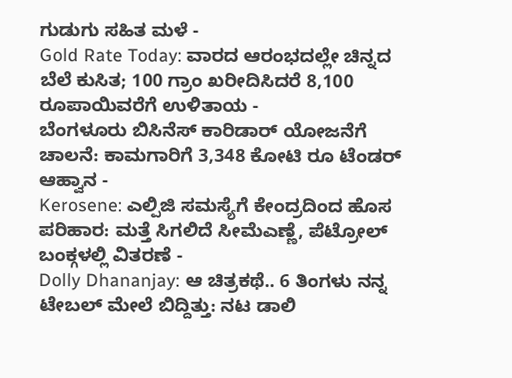ಗುಡುಗು ಸಹಿತ ಮಳೆ -
Gold Rate Today: ವಾರದ ಆರಂಭದಲ್ಲೇ ಚಿನ್ನದ ಬೆಲೆ ಕುಸಿತ; 100 ಗ್ರಾಂ ಖರೀದಿಸಿದರೆ 8,100 ರೂಪಾಯಿವರೆಗೆ ಉಳಿತಾಯ -
ಬೆಂಗಳೂರು ಬಿಸಿನೆಸ್ ಕಾರಿಡಾರ್ ಯೋಜನೆಗೆ ಚಾಲನೆ: ಕಾಮಗಾರಿಗೆ 3,348 ಕೋಟಿ ರೂ ಟೆಂಡರ್ ಆಹ್ವಾನ -
Kerosene: ಎಲ್ಪಿಜಿ ಸಮಸ್ಯೆಗೆ ಕೇಂದ್ರದಿಂದ ಹೊಸ ಪರಿಹಾರ: ಮತ್ತೆ ಸಿಗಲಿದೆ ಸೀಮೆಎಣ್ಣೆ, ಪೆಟ್ರೋಲ್ ಬಂಕ್ಗಳಲ್ಲಿ ವಿತರಣೆ -
Dolly Dhananjay: ಆ ಚಿತ್ರಕಥೆ.. 6 ತಿಂಗಳು ನನ್ನ ಟೇಬಲ್ ಮೇಲೆ ಬಿದ್ದಿತ್ತು: ನಟ ಡಾಲಿ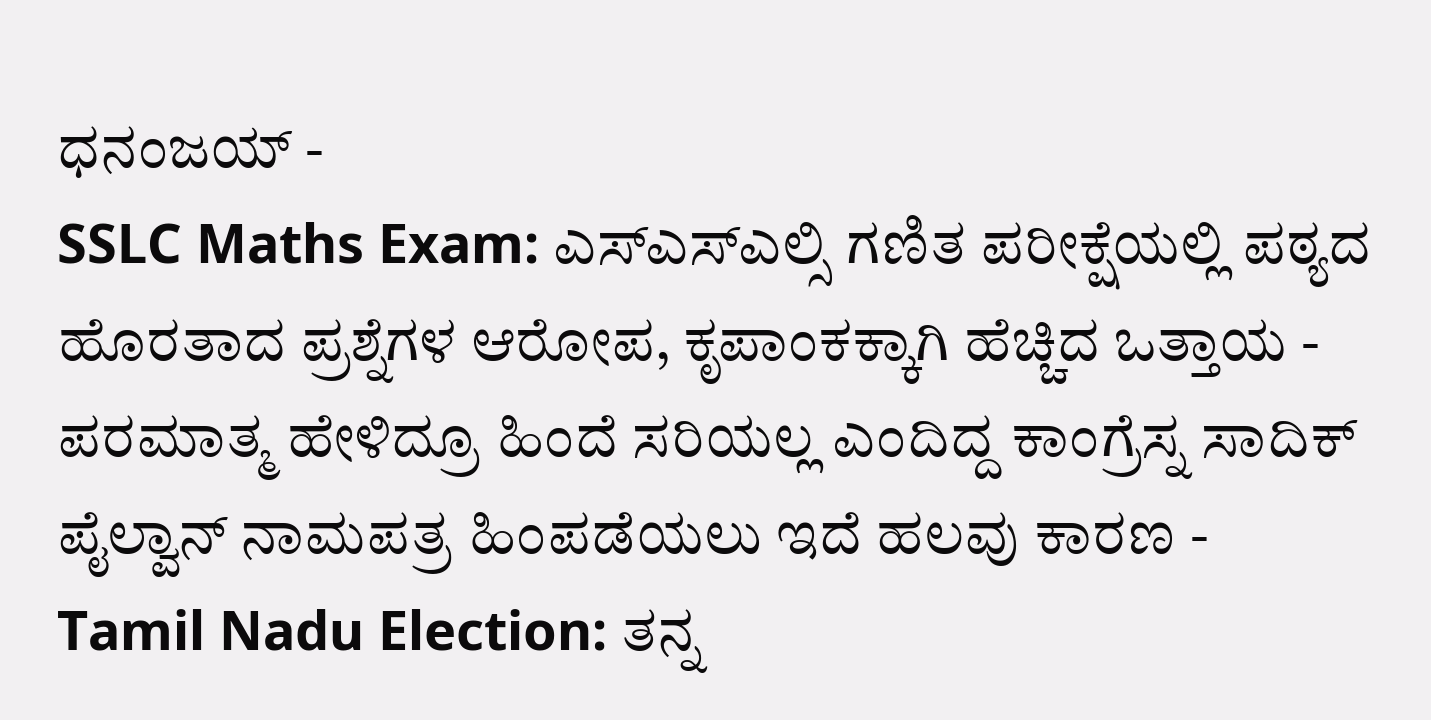ಧನಂಜಯ್ -
SSLC Maths Exam: ಎಸ್ಎಸ್ಎಲ್ಸಿ ಗಣಿತ ಪರೀಕ್ಷೆಯಲ್ಲಿ ಪಠ್ಯದ ಹೊರತಾದ ಪ್ರಶ್ನೆಗಳ ಆರೋಪ, ಕೃಪಾಂಕಕ್ಕಾಗಿ ಹೆಚ್ಚಿದ ಒತ್ತಾಯ -
ಪರಮಾತ್ಮ ಹೇಳಿದ್ರೂ ಹಿಂದೆ ಸರಿಯಲ್ಲ ಎಂದಿದ್ದ ಕಾಂಗ್ರೆಸ್ನ ಸಾದಿಕ್ ಪೈಲ್ವಾನ್ ನಾಮಪತ್ರ ಹಿಂಪಡೆಯಲು ಇದೆ ಹಲವು ಕಾರಣ -
Tamil Nadu Election: ತನ್ನ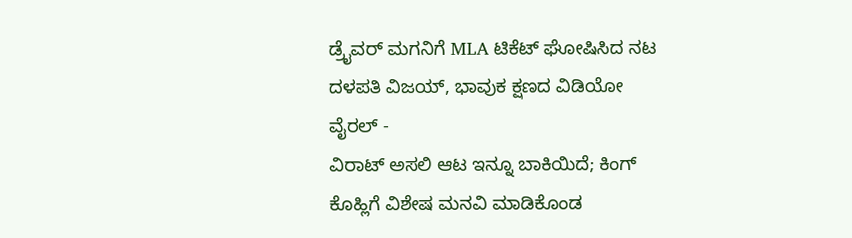ಡ್ರೈವರ್ ಮಗನಿಗೆ MLA ಟಿಕೆಟ್ ಘೋಷಿಸಿದ ನಟ ದಳಪತಿ ವಿಜಯ್, ಭಾವುಕ ಕ್ಷಣದ ವಿಡಿಯೋ ವೈರಲ್ -
ವಿರಾಟ್ ಅಸಲಿ ಆಟ ಇನ್ನೂ ಬಾಕಿಯಿದೆ; ಕಿಂಗ್ ಕೊಹ್ಲಿಗೆ ವಿಶೇಷ ಮನವಿ ಮಾಡಿಕೊಂಡ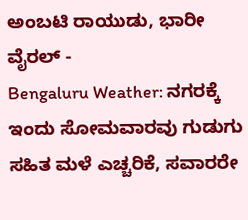ಅಂಬಟಿ ರಾಯುಡು, ಭಾರೀ ವೈರಲ್ -
Bengaluru Weather: ನಗರಕ್ಕೆ ಇಂದು ಸೋಮವಾರವು ಗುಡುಗು ಸಹಿತ ಮಳೆ ಎಚ್ಚರಿಕೆ, ಸವಾರರೇ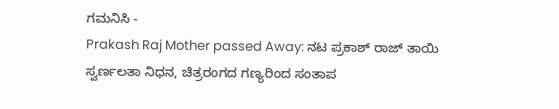ಗಮನಿಸಿ -
Prakash Raj Mother passed Away: ನಟ ಪ್ರಕಾಶ್ ರಾಜ್ ತಾಯಿ ಸ್ವರ್ಣಲತಾ ನಿಧನ, ಚಿತ್ರರಂಗದ ಗಣ್ಯರಿಂದ ಸಂತಾಪ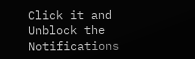Click it and Unblock the Notifications